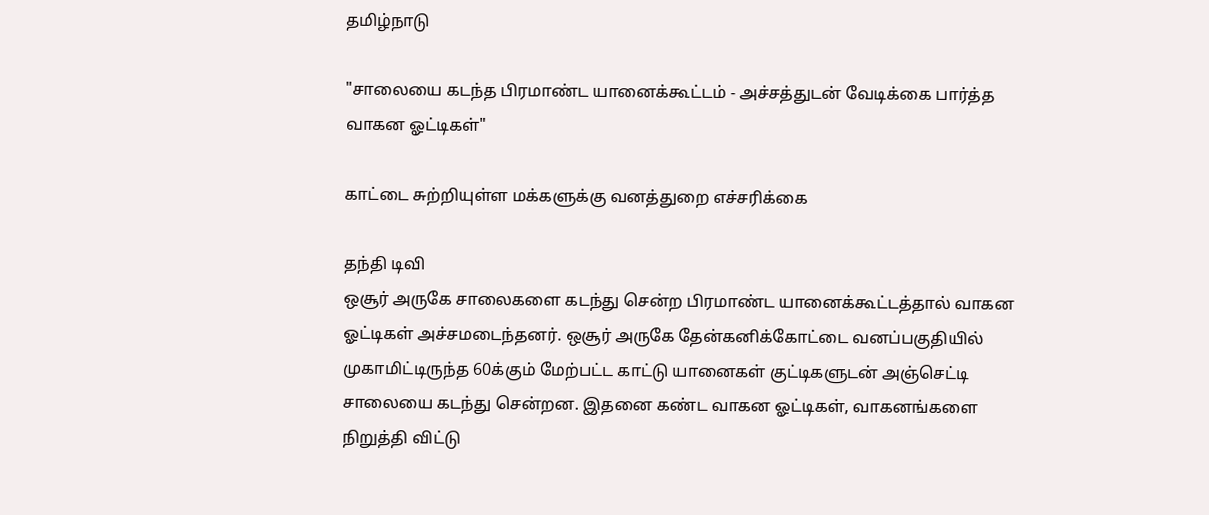தமிழ்நாடு

"சாலையை கடந்த பிரமாண்ட யானைக்கூட்டம் - அச்சத்துடன் வேடிக்கை பார்த்த வாகன ஓட்டிகள்"

காட்டை சுற்றியுள்ள மக்களுக்கு வனத்துறை எச்சரிக்கை

தந்தி டிவி
ஒசூர் அருகே சாலைகளை கடந்து சென்ற பிரமாண்ட யானைக்கூட்டத்தால் வாகன ஓட்டிகள் அச்சமடைந்தனர். ஒசூர் அருகே தேன்கனிக்கோட்டை வனப்பகுதியில் முகாமிட்டிருந்த 60க்கும் மேற்பட்ட காட்டு யானைகள் குட்டிகளுடன் அஞ்செட்டி சாலையை கடந்து சென்றன. இதனை கண்ட வாகன ஓட்டிகள், வாகனங்களை நிறுத்தி விட்டு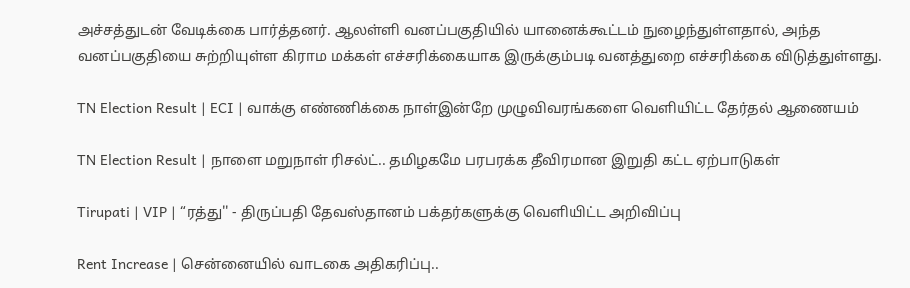அச்சத்துடன் வேடிக்கை பார்த்தனர். ஆலள்ளி வனப்பகுதியில் யானைக்கூட்டம் நுழைந்துள்ளதால், அந்த வனப்பகுதியை சுற்றியுள்ள கிராம மக்கள் எச்சரிக்கையாக இருக்கும்படி வனத்துறை எச்சரிக்கை விடுத்துள்ளது.

TN Election Result | ECI | வாக்கு எண்ணிக்கை நாள்இன்றே முழுவிவரங்களை வெளியிட்ட தேர்தல் ஆணையம்

TN Election Result | நாளை மறுநாள் ரிசல்ட்.. தமிழகமே பரபரக்க தீவிரமான இறுதி கட்ட ஏற்பாடுகள்

Tirupati | VIP | “ரத்து'' - திருப்பதி தேவஸ்தானம் பக்தர்களுக்கு வெளியிட்ட அறிவிப்பு

Rent Increase | சென்னையில் வாடகை அதிகரிப்பு..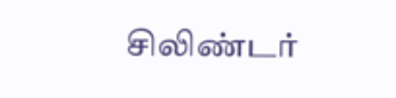சிலிண்டர்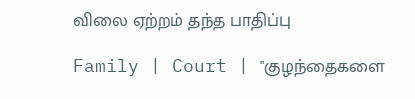விலை ஏற்றம் தந்த பாதிப்பு

Family | Court | "குழந்தைகளை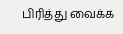பிரித்து வைக்க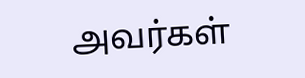அவர்கள்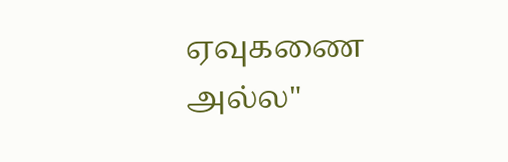ஏவுகணை அல்ல"